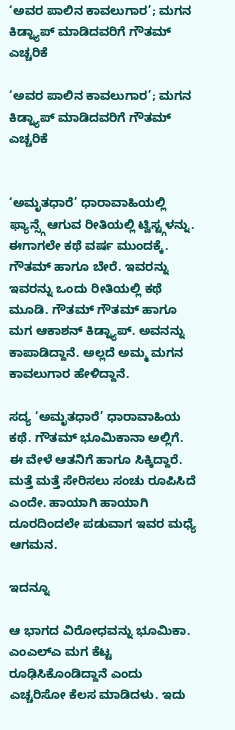‘ಅವರ ಪಾಲಿನ ಕಾವಲುಗಾರ’; ಮಗನ ಕಿಡ್ನ್ಯಾಪ್ ಮಾಡಿದವರಿಗೆ ಗೌತಮ್ ಎಚ್ಚರಿಕೆ

‘ಅವರ ಪಾಲಿನ ಕಾವಲುಗಾರ’; ಮಗನ ಕಿಡ್ನ್ಯಾಪ್ ಮಾಡಿದವರಿಗೆ ಗೌತಮ್ ಎಚ್ಚರಿಕೆ


‘ಅಮೃತಧಾರೆ’ ಧಾರಾವಾಹಿಯಲ್ಲಿ ಫ್ಯಾನ್ಸ್ಗೆ ಆಗುವ ರೀತಿಯಲ್ಲಿ ಟ್ವಿಸ್ಟ್ಗಳನ್ನು. ಈಗಾಗಲೇ ಕಥೆ ವರ್ಷ ಮುಂದಕ್ಕೆ. ಗೌತಮ್ ಹಾಗೂ ಬೇರೆ. ಇವರನ್ನು ಇವರನ್ನು ಒಂದು ರೀತಿಯಲ್ಲಿ ಕಥೆ ಮೂಡಿ. ಗೌತಮ್ ಗೌತಮ್ ಹಾಗೂ ಮಗ ಆಕಾಶನ್ ಕಿಡ್ನ್ಯಾಪ್. ಅವನನ್ನು ಕಾಪಾಡಿದ್ದಾನೆ. ಅಲ್ಲದೆ ಅಮ್ಮ ಮಗನ ಕಾವಲುಗಾರ ಹೇಳಿದ್ದಾನೆ.

ಸದ್ಯ ‘ಅಮೃತಧಾರೆ’ ಧಾರಾವಾಹಿಯ ಕಥೆ. ಗೌತಮ್ ಭೂಮಿಕಾನಾ ಅಲ್ಲಿಗೆ. ಈ ವೇಳೆ ಆತನಿಗೆ ಹಾಗೂ ಸಿಕ್ಕಿದ್ದಾರೆ. ಮತ್ತೆ ಮತ್ತೆ ಸೇರಿಸಲು ಸಂಚು ರೂಪಿಸಿದೆ ಎಂದೇ. ಹಾಯಾಗಿ ಹಾಯಾಗಿ ದೂರದಿಂದಲೇ ಪಡುವಾಗ ಇವರ ಮಧ್ಯೆ ಆಗಮನ.

ಇದನ್ನೂ

ಆ ಭಾಗದ ವಿರೋಧವನ್ನು ಭೂಮಿಕಾ. ಎಂಎಲ್ಎ ಮಗ ಕೆಟ್ಟ ರೂಢಿಸಿಕೊಂಡಿದ್ದಾನೆ ಎಂದು ಎಚ್ಚರಿಸೋ ಕೆಲಸ ಮಾಡಿದಳು. ಇದು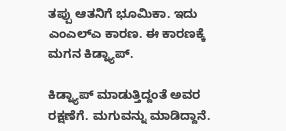ತಪ್ಪು ಆತನಿಗೆ ಭೂಮಿಕಾ. ಇದು ಎಂಎಲ್ಎ ಕಾರಣ. ಈ ಕಾರಣಕ್ಕೆ ಮಗನ ಕಿಡ್ನ್ಯಾಪ್.

ಕಿಡ್ನ್ಯಾಪ್ ಮಾಡುತ್ತಿದ್ದಂತೆ ಅವರ ರಕ್ಷಣೆಗೆ. ಮಗುವನ್ನು ಮಾಡಿದ್ದಾನೆ.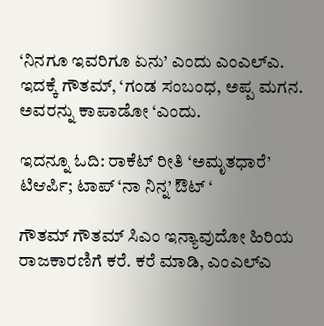‘ನಿನಗೂ ಇವರಿಗೂ ಏನು’ ಎಂದು ಎಂಎಲ್ಎ. ಇದಕ್ಕೆ ಗೌತಮ್, ‘ಗಂಡ ಸಂಬಂಧ, ಅಪ್ಪ ಮಗನ. ಅವರನ್ನು ಕಾಪಾಡೋ ‘ಎಂದು.

ಇದನ್ನೂ ಓದಿ: ರಾಕೆಟ್ ರೀತಿ ‘ಅಮೃತಧಾರೆ’ ಟಿಆರ್ಪಿ; ಟಾಪ್ ‘ನಾ ನಿನ್ನ’ ಔಟ್ ‘

ಗೌತಮ್ ಗೌತಮ್ ಸಿಎಂ ಇನ್ಯಾವುದೋ ಹಿರಿಯ ರಾಜಕಾರಣಿಗೆ ಕರೆ. ಕರೆ ಮಾಡಿ, ಎಂಎಲ್ಎ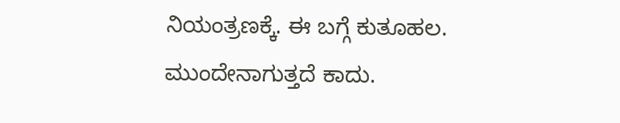ನಿಯಂತ್ರಣಕ್ಕೆ. ಈ ಬಗ್ಗೆ ಕುತೂಹಲ. ಮುಂದೇನಾಗುತ್ತದೆ ಕಾದು.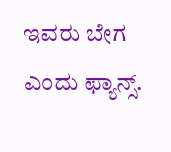ಇವರು ಬೇಗ ಎಂದು ಫ್ಯಾನ್ಸ್.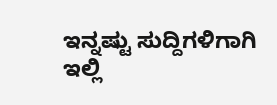ಇನ್ನಷ್ಟು ಸುದ್ದಿಗಳಿಗಾಗಿ ಇಲ್ಲಿ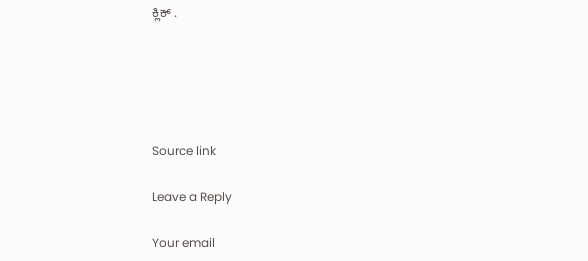ಕ್ಲಿಕ್ .





Source link

Leave a Reply

Your email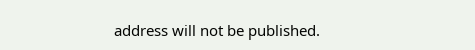address will not be published.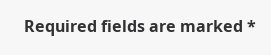Required fields are marked *